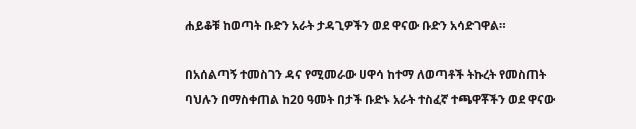ሐይቆቹ ከወጣት ቡድን አራት ታዳጊዎችን ወደ ዋናው ቡድን አሳድገዋል።

በአሰልጣኝ ተመስገን ዳና የሚመራው ሀዋሳ ከተማ ለወጣቶች ትኩረት የመስጠት ባህሉን በማስቀጠል ከ20 ዓመት በታች ቡድኑ አራት ተስፈኛ ተጫዋቾችን ወደ ዋናው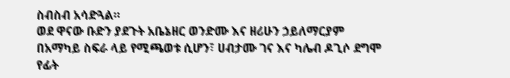ስብስብ አሳድጓል።
ወደ ዋናው ቡድን ያደጉት አቤኔዘር ወንድሙ እና ዘሪሁን ኃይለማርያም በአማካይ ስፍራ ላይ የሚጫወቱ ሲሆን፣ ሀብታሙ ገና እና ካሌብ ዶጊሶ ደግሞ የፊት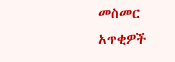መስመር አጥቂዎች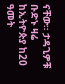ናቸው። ታዳጊዎቹ ቡድኑ ዛሬ ከኢትዮጵያ ከ20 ዓመት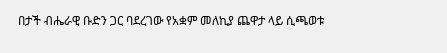በታች ብሔራዊ ቡድን ጋር ባደረገው የአቋም መለኪያ ጨዋታ ላይ ሲጫወቱ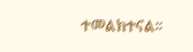ተመልክተናል።